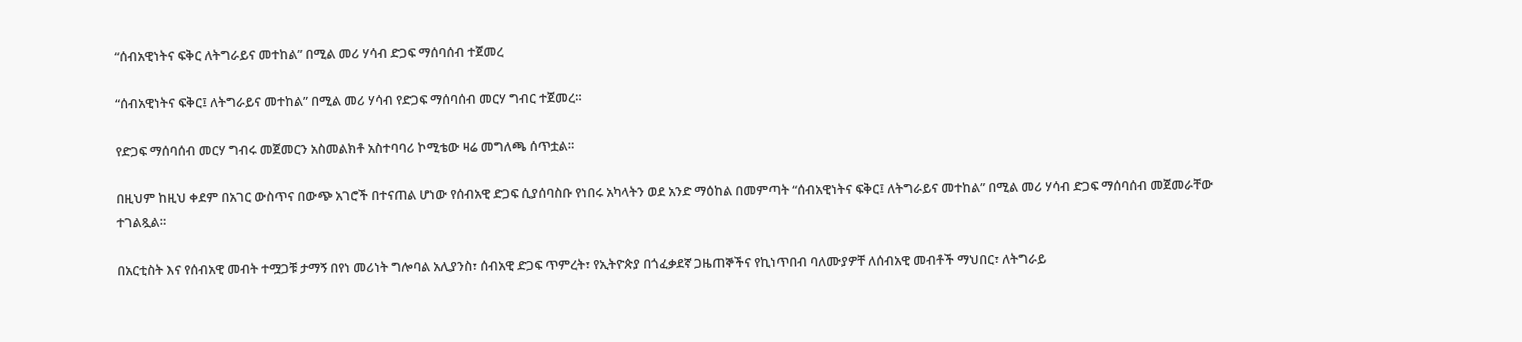“ሰብአዊነትና ፍቅር ለትግራይና መተከል” በሚል መሪ ሃሳብ ድጋፍ ማሰባሰብ ተጀመረ

“ሰብአዊነትና ፍቅር፤ ለትግራይና መተከል” በሚል መሪ ሃሳብ የድጋፍ ማሰባሰብ መርሃ ግብር ተጀመረ።

የድጋፍ ማሰባሰብ መርሃ ግብሩ መጀመርን አስመልክቶ አስተባባሪ ኮሚቴው ዛሬ መግለጫ ሰጥቷል።

በዚህም ከዚህ ቀደም በአገር ውስጥና በውጭ አገሮች በተናጠል ሆነው የሰብአዊ ድጋፍ ሲያሰባስቡ የነበሩ አካላትን ወደ አንድ ማዕከል በመምጣት “ሰብአዊነትና ፍቅር፤ ለትግራይና መተከል” በሚል መሪ ሃሳብ ድጋፍ ማሰባሰብ መጀመራቸው ተገልጿል።

በአርቲስት እና የሰብአዊ መብት ተሟጋቹ ታማኝ በየነ መሪነት ግሎባል አሊያንስ፣ ሰብአዊ ድጋፍ ጥምረት፣ የኢትዮጵያ በጎፈቃደኛ ጋዜጠኞችና የኪነጥበብ ባለሙያዎቸ ለሰብአዊ መብቶች ማህበር፣ ለትግራይ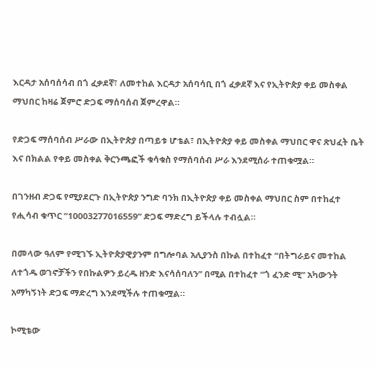እርዳታ አሰባሰሳብ በጎ ፈቃደኛ፣ ለመተከል እርዳታ አሰባሳቢ በጎ ፈቃደኛ እና የኢትዮጵያ ቀይ መስቀል ማህበር ከዛሬ ጀምሮ ድጋፍ ማሰባሰብ ጀምረዋል።

የድጋፍ ማሰባሰብ ሥራው በኢትዮጵያ በጣይቱ ሆቴል፣ በኢትዮጵያ ቀይ መስቀል ማህበር ዋና ጽህፈት ቤት እና በክልል የቀይ መስቀል ቅርንጫፎች ቁሳቁስ የማሰባሰብ ሥራ እንደሚሰራ ተጠቁሟል።

በገንዘብ ድጋፍ የሚያደርጉ በኢትዮጵያ ንግድ ባንክ በኢትዮጵያ ቀይ መስቀል ማህበር ስም በተከፈተ የሒሳብ ቁጥር “10003277016559” ድጋፍ ማድረግ ይችላሉ ተብሏል።

በመላው ዓለም የሚገኙ ኢትዮጵያዊያንም በግሎባል አሊያንስ በኩል በተከፈተ “በትግራይና መተከል ለተጎዱ ወገኖቻችን የበኩልዎን ይረዱ ዘንድ እናሳሰባለን” በሚል በተከፈተ “ጎ ፈንድ ሚ” አካውንት አማካኝነት ድጋፍ ማድረግ እንደሚችሉ ተጠቁሟል።

ኮሚቴው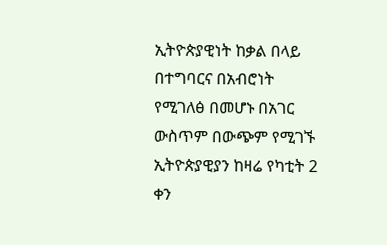ኢትዮጵያዊነት ከቃል በላይ በተግባርና በአብሮነት የሚገለፅ በመሆኑ በአገር ውስጥም በውጭም የሚገኙ ኢትዮጵያዊያን ከዛሬ የካቲት 2 ቀን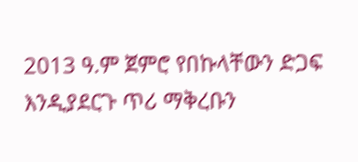2013 ዓ.ም ጀምሮ የበኩላቸውን ድጋፍ እንዲያደርጉ ጥሪ ማቅረቡን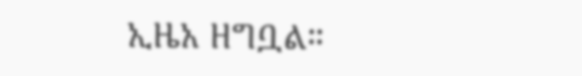ኢዜአ ዘግቧል።